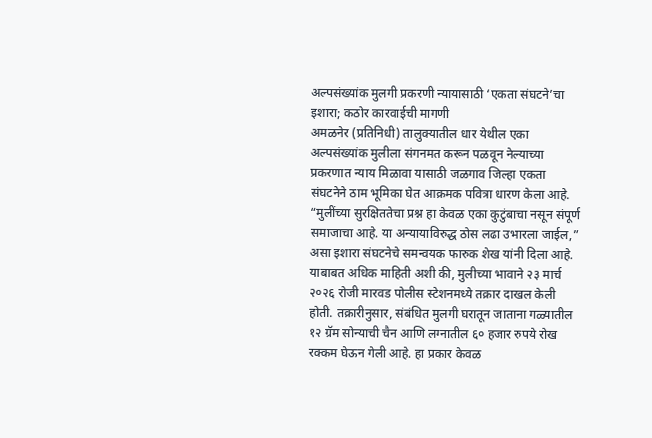अल्पसंख्यांक मुलगी प्रकरणी न्यायासाठी ‘एकता संघटने’चा इशारा; कठोर कारवाईची मागणी
अमळनेर (प्रतिनिधी) तालुक्यातील धार येथील एका अल्पसंख्यांक मुलीला संगनमत करून पळवून नेल्याच्या प्रकरणात न्याय मिळावा यासाठी जळगाव जिल्हा एकता संघटनेने ठाम भूमिका घेत आक्रमक पवित्रा धारण केला आहे. “मुलींच्या सुरक्षिततेचा प्रश्न हा केवळ एका कुटुंबाचा नसून संपूर्ण समाजाचा आहे. या अन्यायाविरुद्ध ठोस लढा उभारला जाईल,” असा इशारा संघटनेचे समन्वयक फारुक शेख यांनी दिला आहे.
याबाबत अधिक माहिती अशी की, मुलीच्या भावाने २३ मार्च २०२६ रोजी मारवड पोलीस स्टेशनमध्ये तक्रार दाखल केली होती. तक्रारीनुसार, संबंधित मुलगी घरातून जाताना गळ्यातील १२ ग्रॅम सोन्याची चैन आणि लग्नातील ६० हजार रुपये रोख रक्कम घेऊन गेली आहे. हा प्रकार केवळ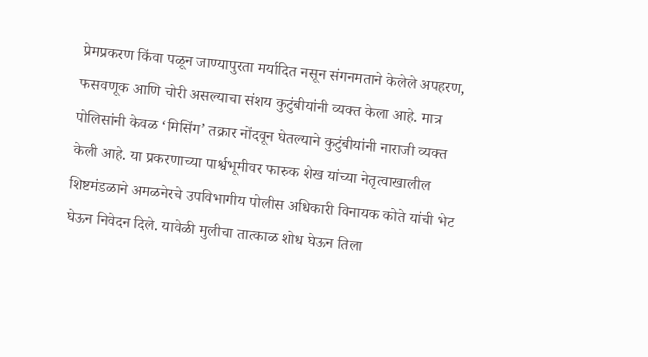प्रेमप्रकरण किंवा पळून जाण्यापुरता मर्यादित नसून संगनमताने केलेले अपहरण, फसवणूक आणि चोरी असल्याचा संशय कुटुंबीयांनी व्यक्त केला आहे. मात्र पोलिसांनी केवळ ‘मिसिंग’ तक्रार नोंदवून घेतल्याने कुटुंबीयांनी नाराजी व्यक्त केली आहे. या प्रकरणाच्या पार्श्वभूमीवर फारुक शेख यांच्या नेतृत्वाखालील शिष्टमंडळाने अमळनेरचे उपविभागीय पोलीस अधिकारी विनायक कोते यांची भेट घेऊन निवेदन दिले. यावेळी मुलीचा तात्काळ शोध घेऊन तिला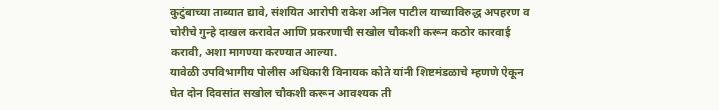कुटुंबाच्या ताब्यात द्यावे, संशयित आरोपी राकेश अनिल पाटील याच्याविरुद्ध अपहरण व चोरीचे गुन्हे दाखल करावेत आणि प्रकरणाची सखोल चौकशी करून कठोर कारवाई करावी, अशा मागण्या करण्यात आल्या.
यावेळी उपविभागीय पोलीस अधिकारी विनायक कोते यांनी शिष्टमंडळाचे म्हणणे ऐकून घेत दोन दिवसांत सखोल चौकशी करून आवश्यक ती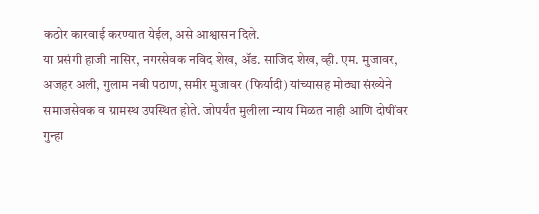कठोर कारवाई करण्यात येईल, असे आश्वासन दिले.
या प्रसंगी हाजी नासिर, नगरसेवक नविद शेख, ॲड. साजिद शेख, व्ही. एम. मुजावर, अजहर अली, गुलाम नबी पठाण, समीर मुजावर (फिर्यादी) यांच्यासह मोठ्या संख्येने समाजसेवक व ग्रामस्थ उपस्थित होते. जोपर्यंत मुलीला न्याय मिळत नाही आणि दोषींवर गुन्हा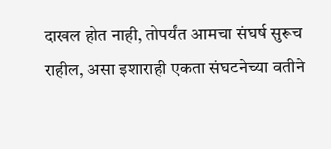दाखल होत नाही, तोपर्यंत आमचा संघर्ष सुरूच राहील, असा इशाराही एकता संघटनेच्या वतीने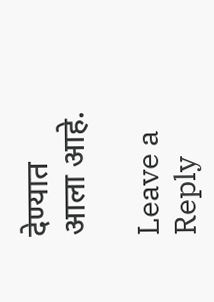देण्यात आला आहे.

Leave a Reply